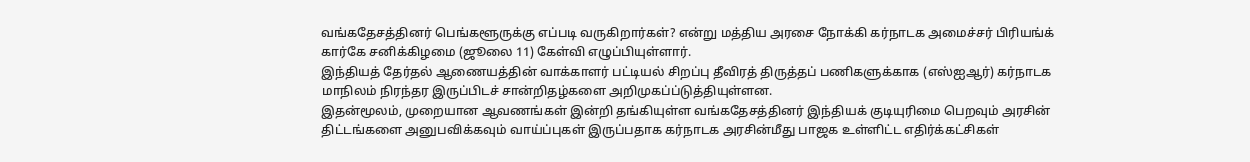வங்கதேசத்தினர் பெங்களூருக்கு எப்படி வருகிறார்கள்? என்று மத்திய அரசை நோக்கி கர்நாடக அமைச்சர் பிரியங்க் கார்கே சனிக்கிழமை (ஜூலை 11) கேள்வி எழுப்பியுள்ளார்.
இந்தியத் தேர்தல் ஆணையத்தின் வாக்காளர் பட்டியல் சிறப்பு தீவிரத் திருத்தப் பணிகளுக்காக (எஸ்ஐஆர்) கர்நாடக மாநிலம் நிரந்தர இருப்பிடச் சான்றிதழ்களை அறிமுகப்ப்டுத்தியுள்ளன.
இதன்மூலம், முறையான ஆவணங்கள் இன்றி தங்கியுள்ள வங்கதேசத்தினர் இந்தியக் குடியுரிமை பெறவும் அரசின் திட்டங்களை அனுபவிக்கவும் வாய்ப்புகள் இருப்பதாக கர்நாடக அரசின்மீது பாஜக உள்ளிட்ட எதிர்க்கட்சிகள்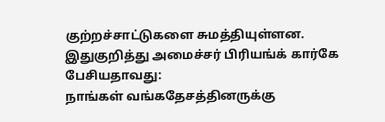குற்றச்சாட்டுகளை சுமத்தியுள்ளன.
இதுகுறித்து அமைச்சர் பிரியங்க் கார்கே பேசியதாவது:
நாங்கள் வங்கதேசத்தினருக்கு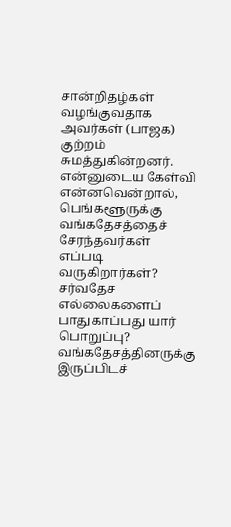சான்றிதழ்கள் வழங்குவதாக அவர்கள் (பாஜக) குற்றம் சுமத்துகின்றனர். என்னுடைய கேள்வி என்னவென்றால், பெங்களூருக்கு வங்கதேசத்தைச் சேரந்தவர்கள் எப்படி வருகிறார்கள்? சர்வதேச எல்லைகளைப் பாதுகாப்பது யார் பொறுப்பு?
வங்கதேசத்தினருக்கு இருப்பிடச்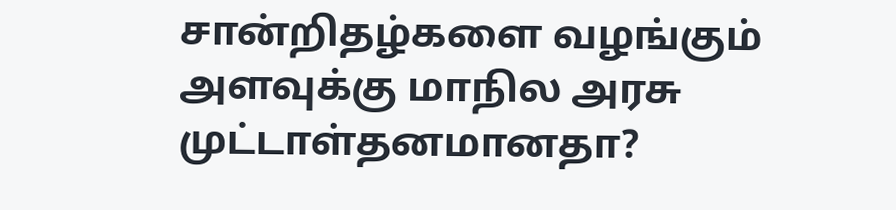சான்றிதழ்களை வழங்கும் அளவுக்கு மாநில அரசு முட்டாள்தனமானதா?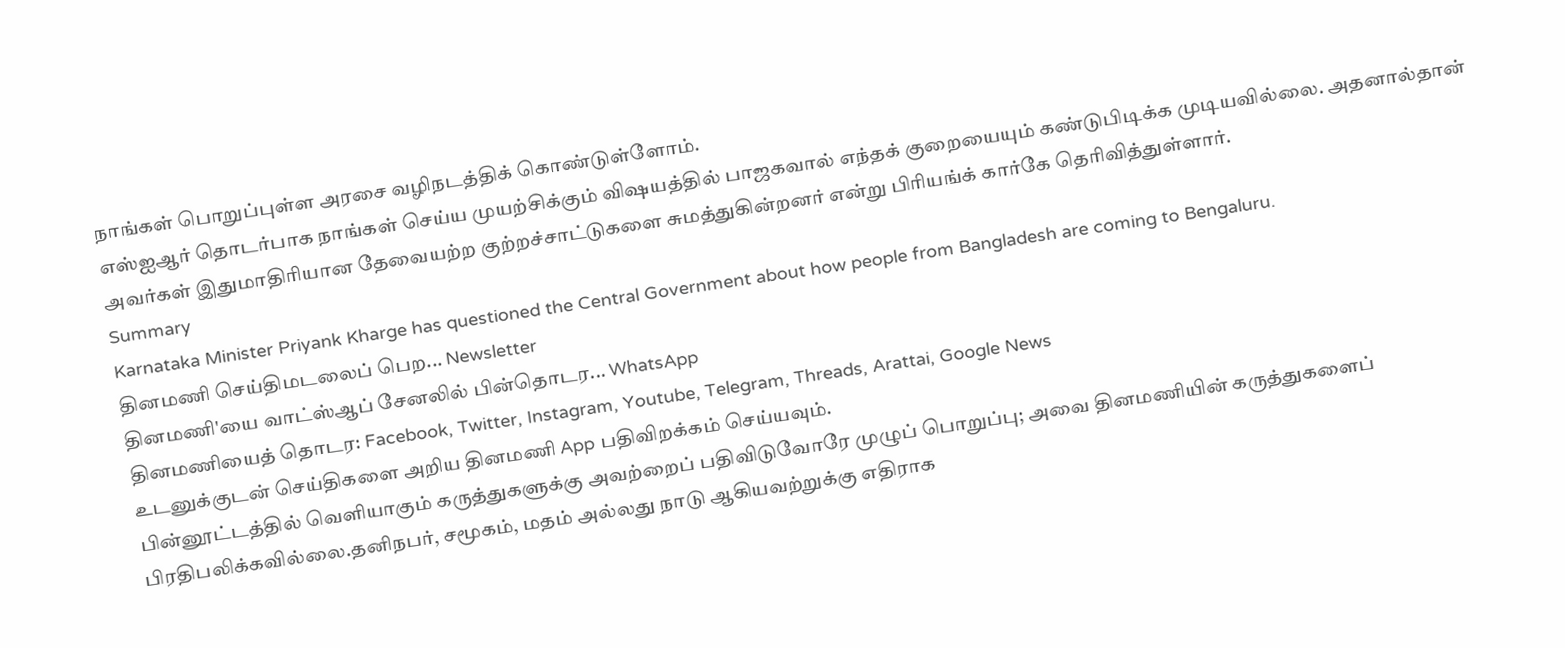நாங்கள் பொறுப்புள்ள அரசை வழிநடத்திக் கொண்டுள்ளோம்.
எஸ்ஐஆர் தொடர்பாக நாங்கள் செய்ய முயற்சிக்கும் விஷயத்தில் பாஜகவால் எந்தக் குறையையும் கண்டுபிடிக்க முடியவில்லை. அதனால்தான் அவர்கள் இதுமாதிரியான தேவையற்ற குற்றச்சாட்டுகளை சுமத்துகின்றனர் என்று பிரியங்க் கார்கே தெரிவித்துள்ளார்.
Summary
Karnataka Minister Priyank Kharge has questioned the Central Government about how people from Bangladesh are coming to Bengaluru.
தினமணி செய்திமடலைப் பெற... Newsletter
தினமணி'யை வாட்ஸ்ஆப் சேனலில் பின்தொடர... WhatsApp
தினமணியைத் தொடர: Facebook, Twitter, Instagram, Youtube, Telegram, Threads, Arattai, Google News
உடனுக்குடன் செய்திகளை அறிய தினமணி App பதிவிறக்கம் செய்யவும்.
பின்னூட்டத்தில் வெளியாகும் கருத்துகளுக்கு அவற்றைப் பதிவிடுவோரே முழுப் பொறுப்பு; அவை தினமணியின் கருத்துகளைப் பிரதிபலிக்கவில்லை.தனிநபர், சமூகம், மதம் அல்லது நாடு ஆகியவற்றுக்கு எதிராக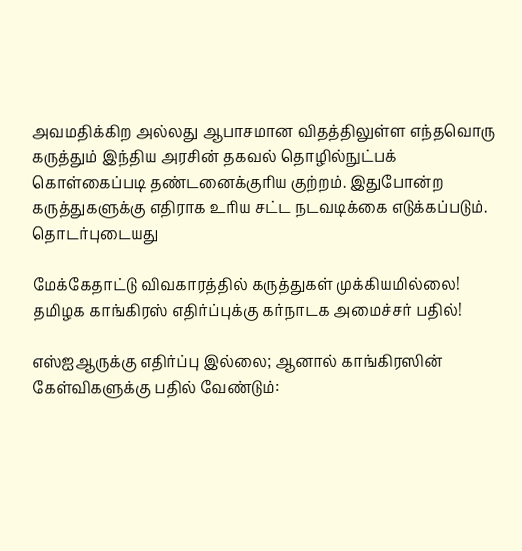அவமதிக்கிற அல்லது ஆபாசமான விதத்திலுள்ள எந்தவொரு கருத்தும் இந்திய அரசின் தகவல் தொழில்நுட்பக் கொள்கைப்படி தண்டனைக்குரிய குற்றம். இதுபோன்ற கருத்துகளுக்கு எதிராக உரிய சட்ட நடவடிக்கை எடுக்கப்படும்.
தொடர்புடையது

மேக்கேதாட்டு விவகாரத்தில் கருத்துகள் முக்கியமில்லை! தமிழக காங்கிரஸ் எதிர்ப்புக்கு கர்நாடக அமைச்சர் பதில்!

எஸ்ஐஆருக்கு எதிர்ப்பு இல்லை; ஆனால் காங்கிரஸின் கேள்விகளுக்கு பதில் வேண்டும்: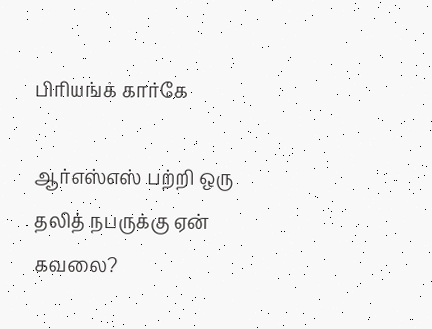பிரியங்க் கார்கே

ஆர்எஸ்எஸ் பற்றி ஒரு தலித் நபருக்கு ஏன் கவலை?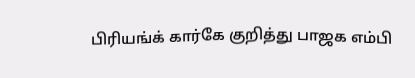பிரியங்க் கார்கே குறித்து பாஜக எம்பி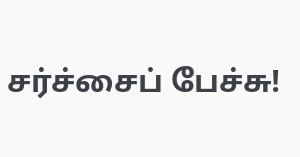சர்ச்சைப் பேச்சு!